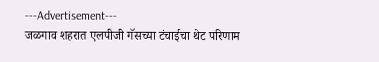---Advertisement---
जळगाव शहरात एलपीजी गॅसच्या टंचाईचा थेट परिणाम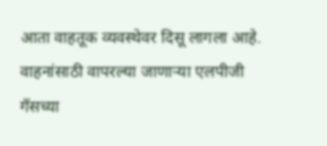आता वाहतूक व्यवस्थेवर दिसू लागला आहे. वाहनांसाठी वापरल्या जाणाऱ्या एलपीजी गॅसच्या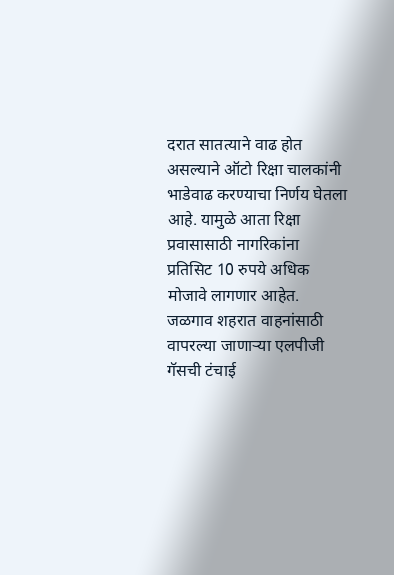दरात सातत्याने वाढ होत असल्याने ऑटो रिक्षा चालकांनी भाडेवाढ करण्याचा निर्णय घेतला आहे. यामुळे आता रिक्षा प्रवासासाठी नागरिकांना प्रतिसिट 10 रुपये अधिक मोजावे लागणार आहेत.
जळगाव शहरात वाहनांसाठी वापरल्या जाणाऱ्या एलपीजी गॅसची टंचाई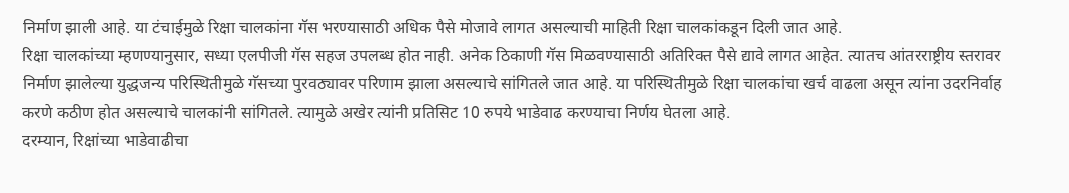निर्माण झाली आहे. या टंचाईमुळे रिक्षा चालकांना गॅस भरण्यासाठी अधिक पैसे मोजावे लागत असल्याची माहिती रिक्षा चालकांकडून दिली जात आहे.
रिक्षा चालकांच्या म्हणण्यानुसार, सध्या एलपीजी गॅस सहज उपलब्ध होत नाही. अनेक ठिकाणी गॅस मिळवण्यासाठी अतिरिक्त पैसे द्यावे लागत आहेत. त्यातच आंतरराष्ट्रीय स्तरावर निर्माण झालेल्या युद्धजन्य परिस्थितीमुळे गॅसच्या पुरवठ्यावर परिणाम झाला असल्याचे सांगितले जात आहे. या परिस्थितीमुळे रिक्षा चालकांचा खर्च वाढला असून त्यांना उदरनिर्वाह करणे कठीण होत असल्याचे चालकांनी सांगितले. त्यामुळे अखेर त्यांनी प्रतिसिट 10 रुपये भाडेवाढ करण्याचा निर्णय घेतला आहे.
दरम्यान, रिक्षांच्या भाडेवाढीचा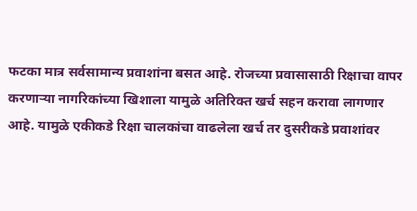फटका मात्र सर्वसामान्य प्रवाशांना बसत आहे. रोजच्या प्रवासासाठी रिक्षाचा वापर करणाऱ्या नागरिकांच्या खिशाला यामुळे अतिरिक्त खर्च सहन करावा लागणार आहे. यामुळे एकीकडे रिक्षा चालकांचा वाढलेला खर्च तर दुसरीकडे प्रवाशांवर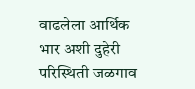वाढलेला आर्थिक भार अशी दुहेरी परिस्थिती जळगाव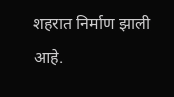शहरात निर्माण झाली आहे.